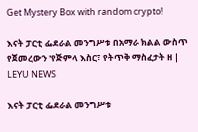Get Mystery Box with random crypto!

እናት ፓርቲ ፌደራል መንግሥቱ በአማራ ክልል ውስጥ የጀመረውን 'የጅምላ እስር፣ የትጥቅ ማስፈታት ዘ | LEYU NEWS

እናት ፓርቲ ፌደራል መንግሥቱ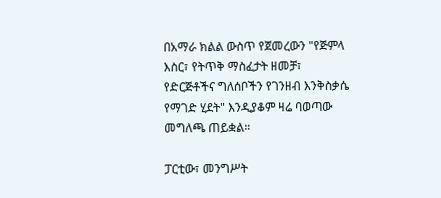በአማራ ክልል ውስጥ የጀመረውን "የጅምላ እስር፣ የትጥቅ ማስፈታት ዘመቻ፣ የድርጅቶችና ግለሰቦችን የገንዘብ እንቅስቃሴ የማገድ ሂደት" እንዲያቆም ዛሬ ባወጣው መግለጫ ጠይቋል።

ፓርቲው፣ መንግሥት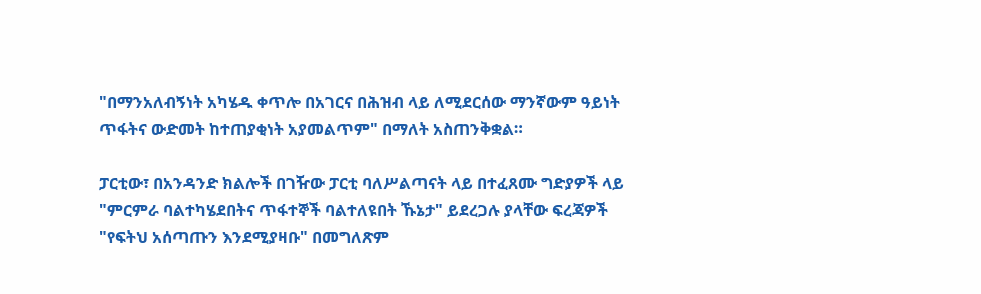"በማንአለብኝነት አካሄዱ ቀጥሎ በአገርና በሕዝብ ላይ ለሚደርሰው ማንኛውም ዓይነት ጥፋትና ውድመት ከተጠያቂነት አያመልጥም" በማለት አስጠንቅቋል።

ፓርቲው፣ በአንዳንድ ክልሎች በገዥው ፓርቲ ባለሥልጣናት ላይ በተፈጸሙ ግድያዎች ላይ "ምርምራ ባልተካሄደበትና ጥፋተኞች ባልተለዩበት ኹኔታ" ይደረጋሉ ያላቸው ፍረጃዎች "የፍትህ አሰጣጡን እንደሚያዛቡ" በመግለጽም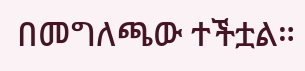በመግለጫው ተችቷል።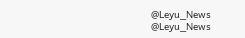@Leyu_News
@Leyu_News